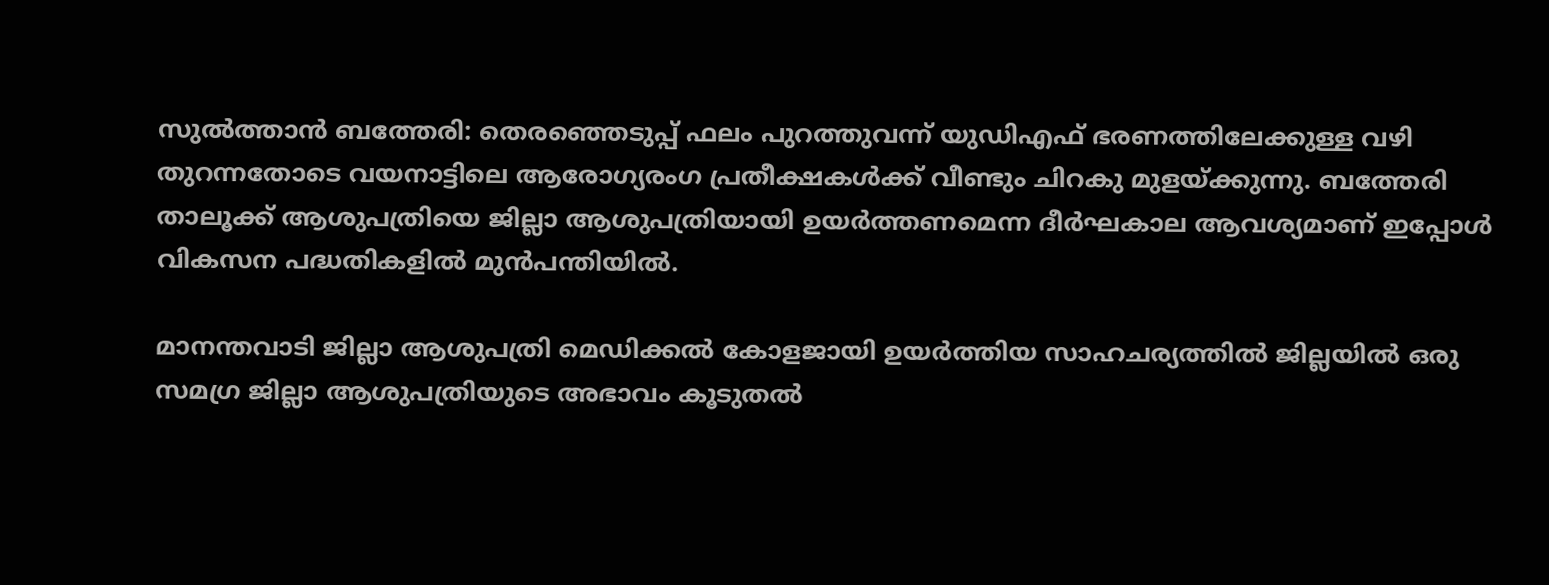സുൽത്താൻ ബത്തേരി: തെരഞ്ഞെടുപ്പ് ഫലം പുറത്തുവന്ന് യുഡിഎഫ് ഭരണത്തിലേക്കുള്ള വഴി തുറന്നതോടെ വയനാട്ടിലെ ആരോഗ്യരംഗ പ്രതീക്ഷകൾക്ക് വീണ്ടും ചിറകു മുളയ്ക്കുന്നു. ബത്തേരി താലൂക്ക് ആശുപത്രിയെ ജില്ലാ ആശുപത്രിയായി ഉയർത്തണമെന്ന ദീർഘകാല ആവശ്യമാണ് ഇപ്പോൾ വികസന പദ്ധതികളിൽ മുൻപന്തിയിൽ.

മാനന്തവാടി ജില്ലാ ആശുപത്രി മെഡിക്കൽ കോളജായി ഉയർത്തിയ സാഹചര്യത്തിൽ ജില്ലയിൽ ഒരു സമഗ്ര ജില്ലാ ആശുപത്രിയുടെ അഭാവം കൂടുതൽ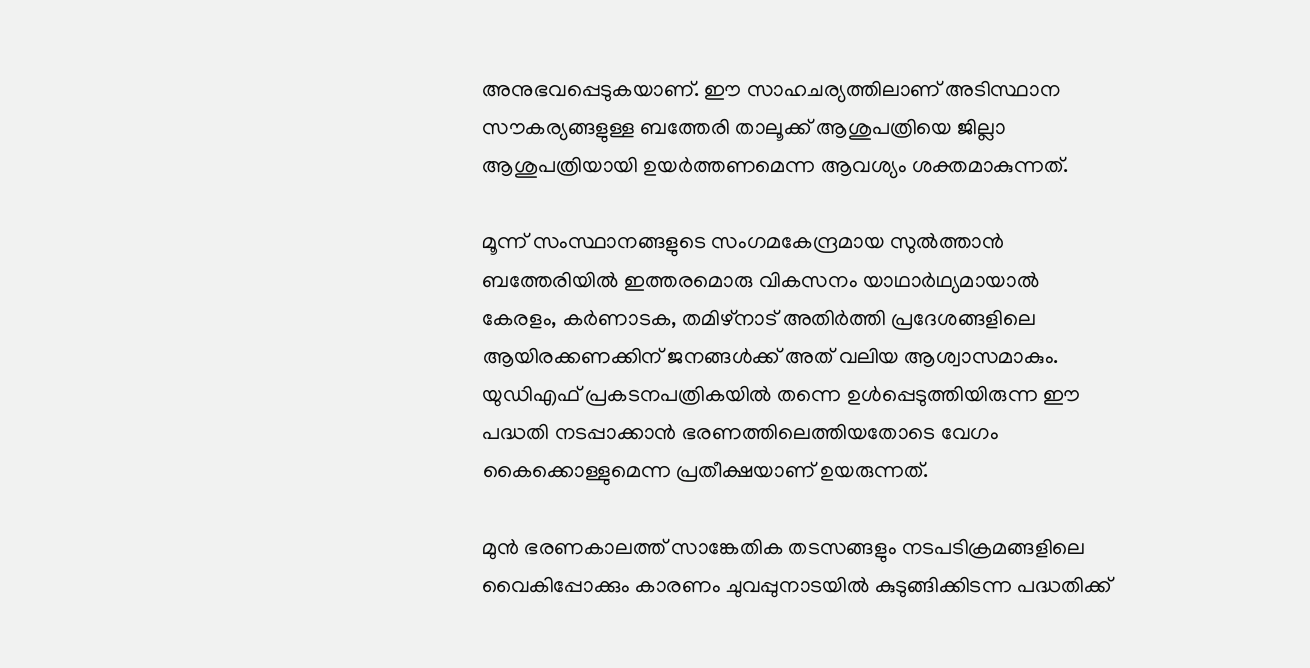അനുഭവപ്പെടുകയാണ്. ഈ സാഹചര്യത്തിലാണ് അടിസ്ഥാന സൗകര്യങ്ങളുള്ള ബത്തേരി താലൂക്ക് ആശുപത്രിയെ ജില്ലാ ആശുപത്രിയായി ഉയർത്തണമെന്ന ആവശ്യം ശക്തമാകുന്നത്.

മൂന്ന് സംസ്ഥാനങ്ങളുടെ സംഗമകേന്ദ്രമായ സുൽത്താൻ ബത്തേരിയിൽ ഇത്തരമൊരു വികസനം യാഥാർഥ്യമായാൽ കേരളം, കർണാടക, തമിഴ്‌നാട് അതിർത്തി പ്രദേശങ്ങളിലെ ആയിരക്കണക്കിന് ജനങ്ങൾക്ക് അത് വലിയ ആശ്വാസമാകും. യുഡിഎഫ് പ്രകടനപത്രികയിൽ തന്നെ ഉൾപ്പെടുത്തിയിരുന്ന ഈ പദ്ധതി നടപ്പാക്കാൻ ഭരണത്തിലെത്തിയതോടെ വേഗം കൈക്കൊള്ളുമെന്ന പ്രതീക്ഷയാണ് ഉയരുന്നത്.

മുൻ ഭരണകാലത്ത് സാങ്കേതിക തടസങ്ങളും നടപടിക്രമങ്ങളിലെ വൈകിപ്പോക്കും കാരണം ചുവപ്പുനാടയിൽ കുടുങ്ങിക്കിടന്ന പദ്ധതിക്ക്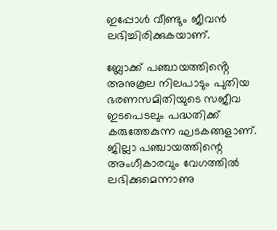ഇപ്പോൾ വീണ്ടും ജീവൻ ലഭിച്ചിരിക്കുകയാണ്.

ബ്ലോക്ക് പഞ്ചായത്തിൻ്റെ അനുകൂല നിലപാടും പുതിയ ഭരണസമിതിയുടെ സജീവ ഇടപെടലും പദ്ധതിക്ക് കരുത്തേകുന്ന ഘടകങ്ങളാണ്. ജില്ലാ പഞ്ചായത്തിന്റെ അംഗീകാരവും വേഗത്തിൽ ലഭിക്കുമെന്നാണു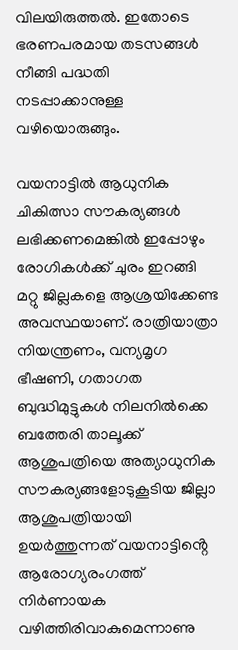വിലയിരുത്തൽ. ഇതോടെ ഭരണപരമായ തടസങ്ങൾ നീങ്ങി പദ്ധതി നടപ്പാക്കാനുള്ള വഴിയൊരുങ്ങും.

വയനാട്ടിൽ ആധുനിക ചികിത്സാ സൗകര്യങ്ങൾ ലഭിക്കണമെങ്കിൽ ഇപ്പോഴും രോഗികൾക്ക് ചുരം ഇറങ്ങി മറ്റു ജില്ലകളെ ആശ്രയിക്കേണ്ട അവസ്ഥയാണ്. രാത്രിയാത്രാ നിയന്ത്രണം, വന്യമൃഗ ഭീഷണി, ഗതാഗത ബുദ്ധിമുട്ടുകൾ നിലനിൽക്കെ ബത്തേരി താലൂക്ക് ആശുപത്രിയെ അത്യാധുനിക സൗകര്യങ്ങളോടുകൂടിയ ജില്ലാ ആശുപത്രിയായി ഉയർത്തുന്നത് വയനാട്ടിൻ്റെ ആരോഗ്യരംഗത്ത് നിർണായക വഴിത്തിരിവാകുമെന്നാണു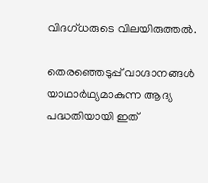വിദഗ്‌ധരുടെ വിലയിരുത്തൽ.

തെരഞ്ഞെടുപ്പ് വാഗ്ദാനങ്ങൾ യാഥാർഥ്യമാകുന്ന ആദ്യ പദ്ധതിയായി ഇത്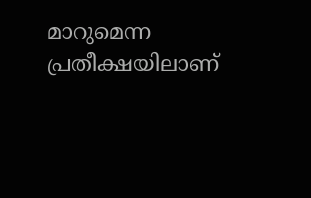മാറുമെന്ന പ്രതീക്ഷയിലാണ്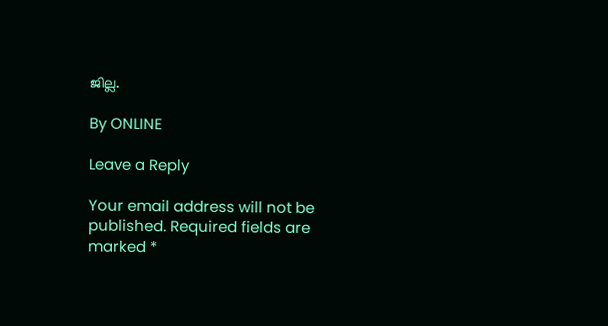ജില്ല.

By ONLINE

Leave a Reply

Your email address will not be published. Required fields are marked *